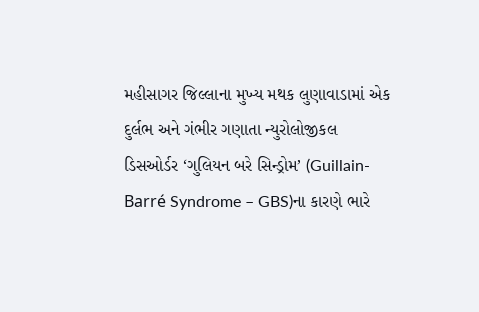મહીસાગર જિલ્લાના મુખ્ય મથક લુણાવાડામાં એક દુર્લભ અને ગંભીર ગણાતા ન્યુરોલોજીકલ ડિસઓર્ડર ‘ગુલિયન બરે સિન્ડ્રોમ’ (Guillain-Barré Syndrome – GBS)ના કારણે ભારે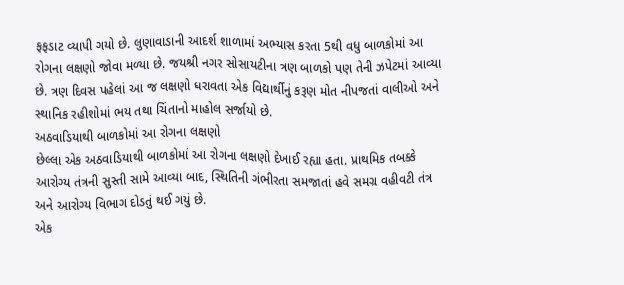ફફડાટ વ્યાપી ગયો છે. લુણાવાડાની આદર્શ શાળામાં અભ્યાસ કરતા 5થી વધુ બાળકોમાં આ રોગના લક્ષણો જોવા મળ્યા છે. જયશ્રી નગર સોસાયટીના ત્રણ બાળકો પણ તેની ઝપેટમાં આવ્યા છે. ત્રણ દિવસ પહેલાં આ જ લક્ષણો ધરાવતા એક વિદ્યાર્થીનું કરૂણ મોત નીપજતાં વાલીઓ અને સ્થાનિક રહીશોમાં ભય તથા ચિંતાનો માહોલ સર્જાયો છે.
અઠવાડિયાથી બાળકોમાં આ રોગના લક્ષણો
છેલ્લા એક અઠવાડિયાથી બાળકોમાં આ રોગના લક્ષણો દેખાઈ રહ્યા હતા. પ્રાથમિક તબક્કે આરોગ્ય તંત્રની સુસ્તી સામે આવ્યા બાદ, સ્થિતિની ગંભીરતા સમજાતાં હવે સમગ્ર વહીવટી તંત્ર અને આરોગ્ય વિભાગ દોડતું થઈ ગયું છે.
એક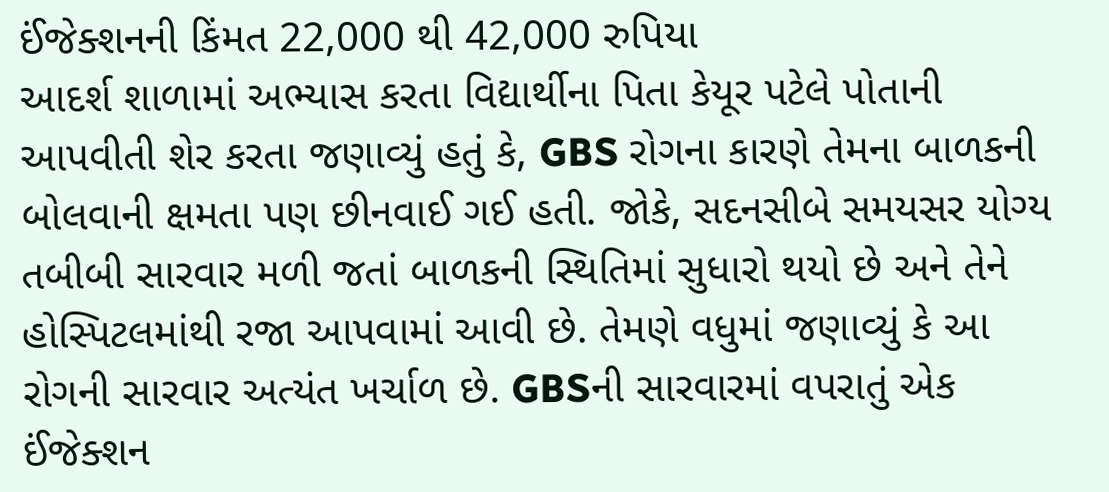ઈંજેક્શનની કિંમત 22,000 થી 42,000 રુપિયા
આદર્શ શાળામાં અભ્યાસ કરતા વિદ્યાર્થીના પિતા કેયૂર પટેલે પોતાની આપવીતી શેર કરતા જણાવ્યું હતું કે, GBS રોગના કારણે તેમના બાળકની બોલવાની ક્ષમતા પણ છીનવાઈ ગઈ હતી. જોકે, સદનસીબે સમયસર યોગ્ય તબીબી સારવાર મળી જતાં બાળકની સ્થિતિમાં સુધારો થયો છે અને તેને હોસ્પિટલમાંથી રજા આપવામાં આવી છે. તેમણે વધુમાં જણાવ્યું કે આ રોગની સારવાર અત્યંત ખર્ચાળ છે. GBSની સારવારમાં વપરાતું એક ઈંજેક્શન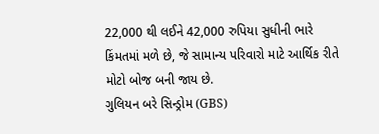22,000 થી લઈને 42,000 રુપિયા સુધીની ભારે કિંમતમાં મળે છે, જે સામાન્ય પરિવારો માટે આર્થિક રીતે મોટો બોજ બની જાય છે.
ગુલિયન બરે સિન્ડ્રોમ (GBS)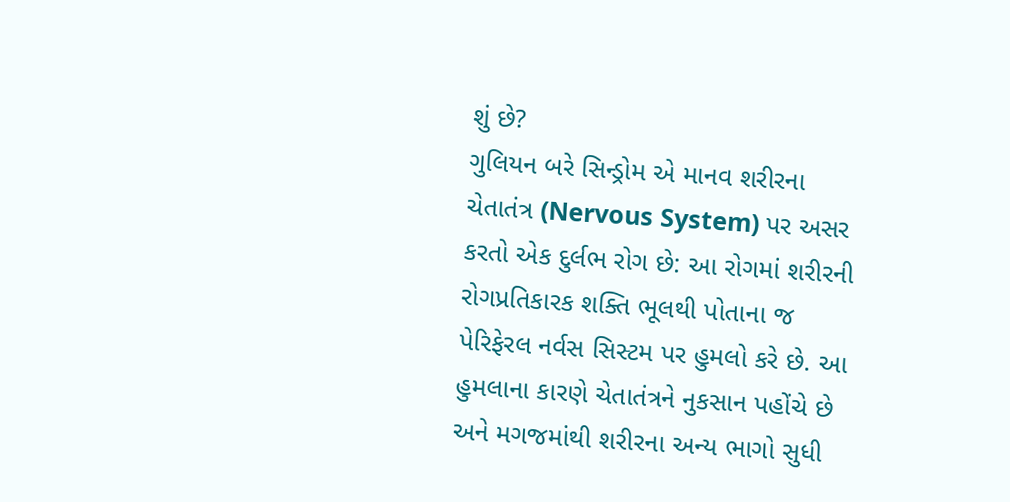શું છે?
ગુલિયન બરે સિન્ડ્રોમ એ માનવ શરીરના ચેતાતંત્ર (Nervous System) પર અસર કરતો એક દુર્લભ રોગ છે: આ રોગમાં શરીરની રોગપ્રતિકારક શક્તિ ભૂલથી પોતાના જ પેરિફેરલ નર્વસ સિસ્ટમ પર હુમલો કરે છે. આ હુમલાના કારણે ચેતાતંત્રને નુકસાન પહોંચે છે અને મગજમાંથી શરીરના અન્ય ભાગો સુધી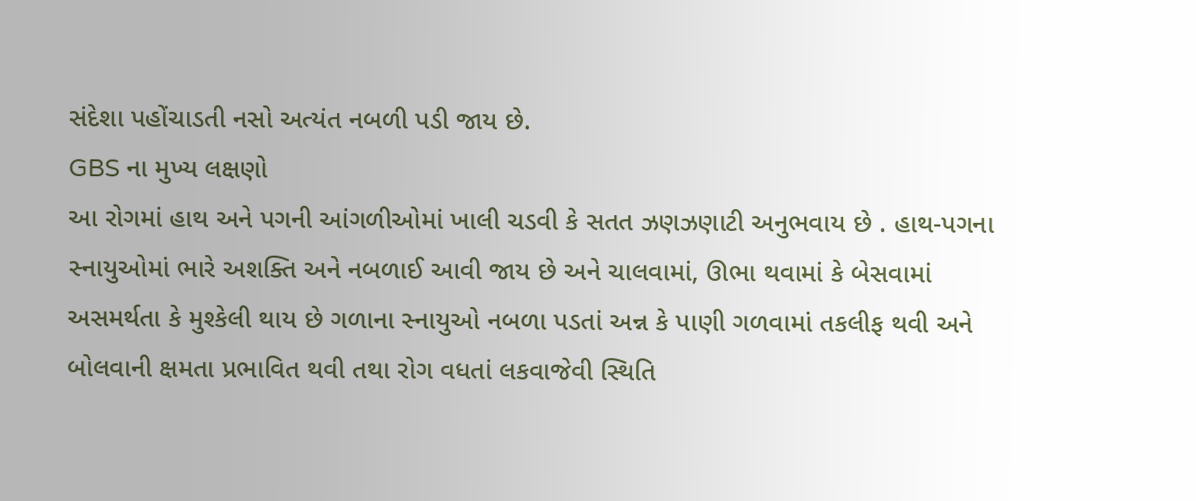સંદેશા પહોંચાડતી નસો અત્યંત નબળી પડી જાય છે.
GBS ના મુખ્ય લક્ષણો
આ રોગમાં હાથ અને પગની આંગળીઓમાં ખાલી ચડવી કે સતત ઝણઝણાટી અનુભવાય છે . હાથ-પગના સ્નાયુઓમાં ભારે અશક્તિ અને નબળાઈ આવી જાય છે અને ચાલવામાં, ઊભા થવામાં કે બેસવામાં અસમર્થતા કે મુશ્કેલી થાય છે ગળાના સ્નાયુઓ નબળા પડતાં અન્ન કે પાણી ગળવામાં તકલીફ થવી અને બોલવાની ક્ષમતા પ્રભાવિત થવી તથા રોગ વધતાં લકવાજેવી સ્થિતિ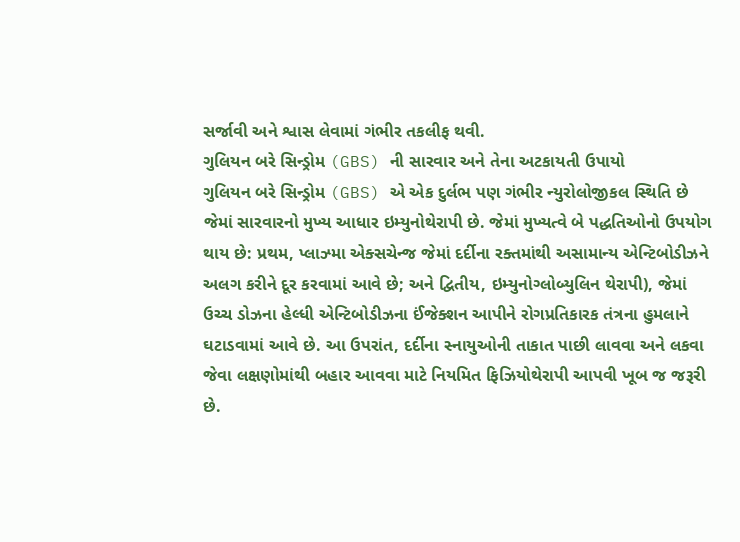સર્જાવી અને શ્વાસ લેવામાં ગંભીર તકલીફ થવી.
ગુલિયન બરે સિન્ડ્રોમ (GBS) ની સારવાર અને તેના અટકાયતી ઉપાયો
ગુલિયન બરે સિન્ડ્રોમ (GBS) એ એક દુર્લભ પણ ગંભીર ન્યુરોલોજીકલ સ્થિતિ છે જેમાં સારવારનો મુખ્ય આધાર ઇમ્યુનોથેરાપી છે. જેમાં મુખ્યત્વે બે પદ્ધતિઓનો ઉપયોગ થાય છે: પ્રથમ, પ્લાઝ્મા એક્સચેન્જ જેમાં દર્દીના રક્તમાંથી અસામાન્ય એન્ટિબોડીઝને અલગ કરીને દૂર કરવામાં આવે છે; અને દ્વિતીય, ઇમ્યુનોગ્લોબ્યુલિન થેરાપી), જેમાં ઉચ્ચ ડોઝના હેલ્ધી એન્ટિબોડીઝના ઈંજેક્શન આપીને રોગપ્રતિકારક તંત્રના હુમલાને ઘટાડવામાં આવે છે. આ ઉપરાંત, દર્દીના સ્નાયુઓની તાકાત પાછી લાવવા અને લકવા જેવા લક્ષણોમાંથી બહાર આવવા માટે નિયમિત ફિઝિયોથેરાપી આપવી ખૂબ જ જરૂરી છે.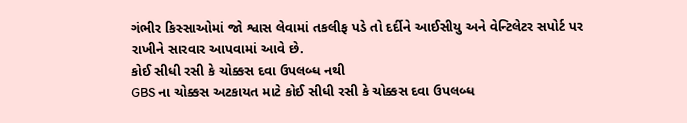ગંભીર કિસ્સાઓમાં જો શ્વાસ લેવામાં તકલીફ પડે તો દર્દીને આઈસીયુ અને વેન્ટિલેટર સપોર્ટ પર રાખીને સારવાર આપવામાં આવે છે.
કોઈ સીધી રસી કે ચોક્કસ દવા ઉપલબ્ધ નથી
GBS ના ચોક્કસ અટકાયત માટે કોઈ સીધી રસી કે ચોક્કસ દવા ઉપલબ્ધ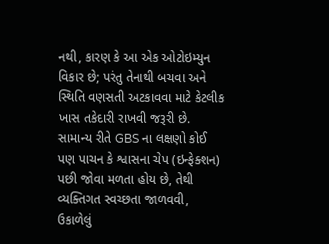નથી, કારણ કે આ એક ઓટોઇમ્યુન વિકાર છે; પરંતુ તેનાથી બચવા અને સ્થિતિ વણસતી અટકાવવા માટે કેટલીક ખાસ તકેદારી રાખવી જરૂરી છે. સામાન્ય રીતે GBS ના લક્ષણો કોઈ પણ પાચન કે શ્વાસના ચેપ (ઇન્ફેક્શન) પછી જોવા મળતા હોય છે, તેથી વ્યક્તિગત સ્વચ્છતા જાળવવી, ઉકાળેલું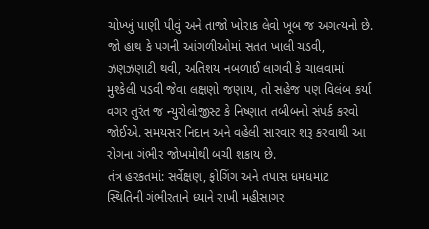ચોખ્ખું પાણી પીવું અને તાજો ખોરાક લેવો ખૂબ જ અગત્યનો છે. જો હાથ કે પગની આંગળીઓમાં સતત ખાલી ચડવી, ઝણઝણાટી થવી, અતિશય નબળાઈ લાગવી કે ચાલવામાં મુશ્કેલી પડવી જેવા લક્ષણો જણાય, તો સહેજ પણ વિલંબ કર્યા વગર તુરંત જ ન્યુરોલોજીસ્ટ કે નિષ્ણાત તબીબનો સંપર્ક કરવો જોઈએ. સમયસર નિદાન અને વહેલી સારવાર શરૂ કરવાથી આ રોગના ગંભીર જોખમોથી બચી શકાય છે.
તંત્ર હરકતમાં: સર્વેક્ષણ, ફોગિંગ અને તપાસ ધમધમાટ
સ્થિતિની ગંભીરતાને ધ્યાને રાખી મહીસાગર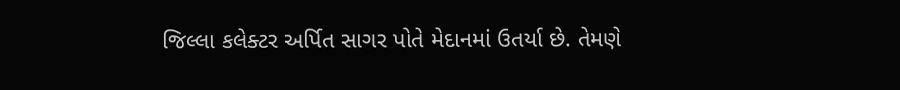જિલ્લા કલેક્ટર અર્પિત સાગર પોતે મેદાનમાં ઉતર્યા છે. તેમણે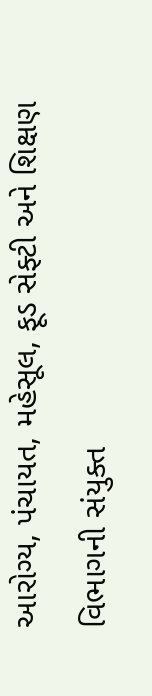આરોગ્ય, પંચાયત, મહેસૂલ, ફૂડ સેફ્ટી અને શિક્ષણ વિભાગની સંયુક્ત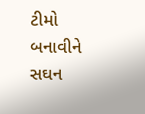ટીમો બનાવીને સઘન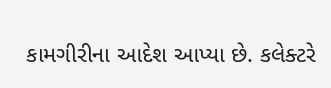કામગીરીના આદેશ આપ્યા છે. કલેક્ટરે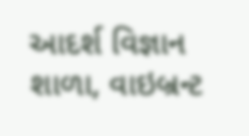આદર્શ વિજ્ઞાન શાળા, વાઇબ્રન્ટ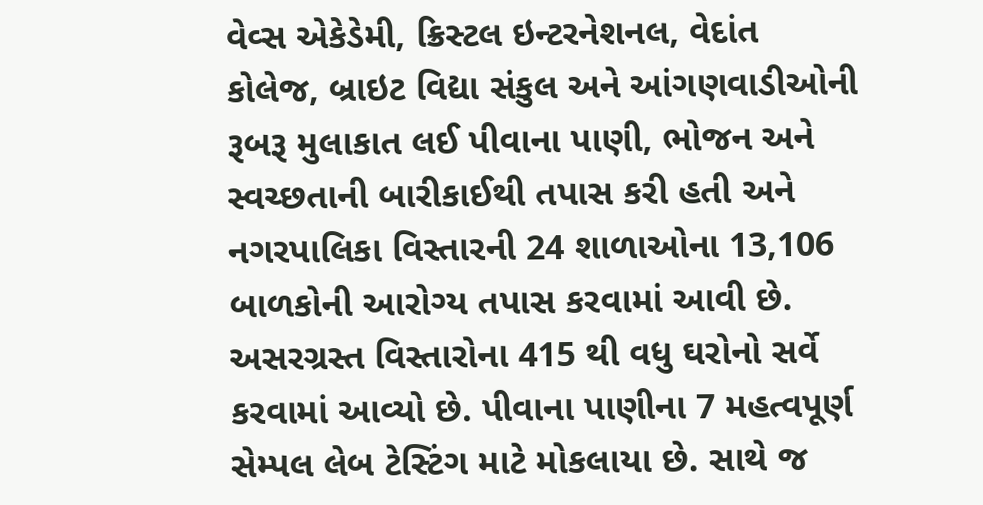વેવ્સ એકેડેમી, ક્રિસ્ટલ ઇન્ટરનેશનલ, વેદાંત કોલેજ, બ્રાઇટ વિદ્યા સંકુલ અને આંગણવાડીઓની રૂબરૂ મુલાકાત લઈ પીવાના પાણી, ભોજન અને સ્વચ્છતાની બારીકાઈથી તપાસ કરી હતી અને નગરપાલિકા વિસ્તારની 24 શાળાઓના 13,106 બાળકોની આરોગ્ય તપાસ કરવામાં આવી છે. અસરગ્રસ્ત વિસ્તારોના 415 થી વધુ ઘરોનો સર્વે કરવામાં આવ્યો છે. પીવાના પાણીના 7 મહત્વપૂર્ણ સેમ્પલ લેબ ટેસ્ટિંગ માટે મોકલાયા છે. સાથે જ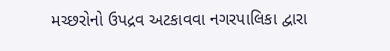મચ્છરોનો ઉપદ્રવ અટકાવવા નગરપાલિકા દ્વારા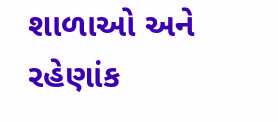શાળાઓ અને રહેણાંક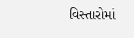વિસ્તારોમાં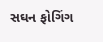સઘન ફોગિંગ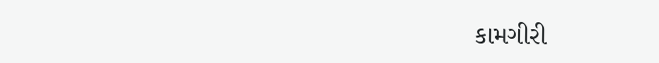કામગીરી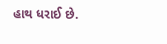હાથ ધરાઈ છે.